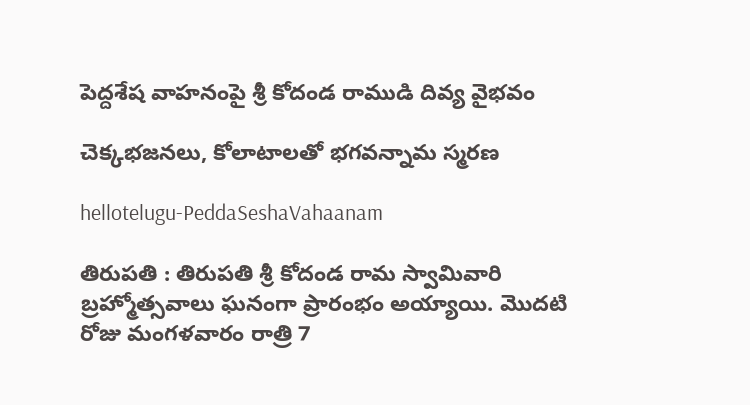పెద్దశేష వాహనంపై శ్రీ కోదండ రాముడి దివ్య వైభవం

చెక్కభజనలు, కోలాటాలతో భగవన్నామ స్మరణ

hellotelugu-PeddaSeshaVahaanam

తిరుపతి : తిరుపతి శ్రీ కోదండ రామ స్వామివారి బ్రహ్మోత్సవాలు ఘ‌నంగా ప్రారంభం అయ్యాయి. మొదటి రోజు మంగళవారం రాత్రి 7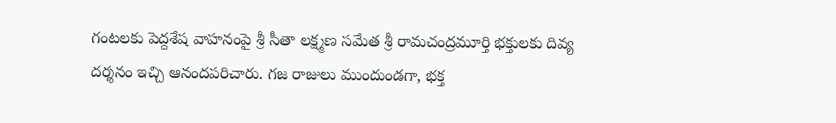గంటలకు పెద్దశేష వాహనంపై శ్రీ సీతా లక్ష్మణ సమేత శ్రీ రామచంద్రమూర్తి భక్తులకు దివ్య దర్శనం ఇచ్చి ఆనందపరిచారు. గజ రాజులు ముందుండగా, భక్త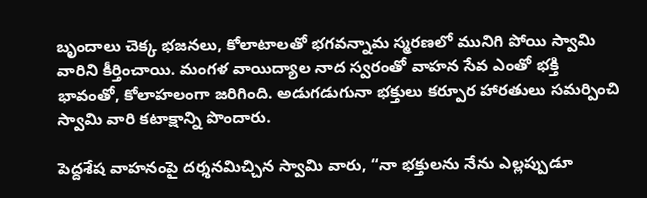బృందాలు చెక్క భజనలు, కోలాటాలతో భగవన్నామ స్మరణలో మునిగి పోయి స్వామి వారిని కీర్తించాయి. మంగళ వాయిద్యాల నాద స్వరంతో వాహన సేవ ఎంతో భక్తి భావంతో, కోలాహలంగా జరిగింది. అడుగడుగునా భక్తులు కర్పూర హారతులు సమర్పించి స్వామి వారి కటాక్షాన్ని పొందారు.

పెద్దశేష వాహనంపై దర్శనమిచ్చిన స్వామి వారు, “నా భక్తులను నేను ఎల్లప్పుడూ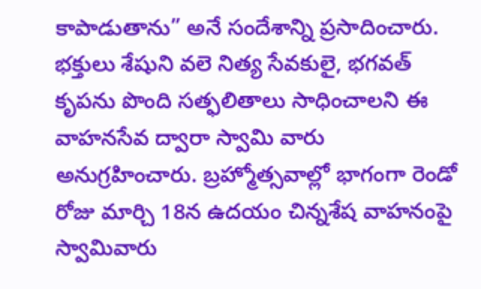కాపాడుతాను” అనే సందేశాన్ని ప్రసాదించారు. భక్తులు శేషుని వలె నిత్య సేవకులై, భగవత్ కృపను పొంది సత్ఫలితాలు సాధించాలని ఈ వాహనసేవ ద్వారా స్వామి వారు అనుగ్రహించారు. బ్రహ్మోత్సవాల్లో భాగంగా రెండో రోజు మార్చి 18న ఉదయం చిన్నశేష వాహనంపై స్వామివారు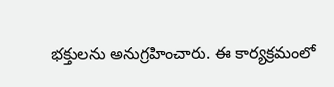భక్తులను అనుగ్రహించారు. ఈ కార్యక్రమంలో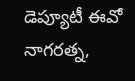డెప్యూటీ ఈవో నాగరత్న,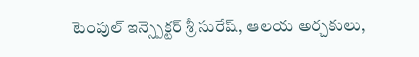టెంపుల్ ఇన్స్పెక్టర్ శ్రీ సురేష్, ఆలయ అర్చకులు,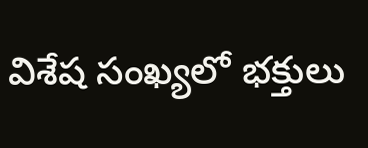విశేష సంఖ్యలో భక్తులు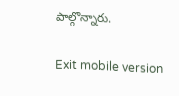పాల్గొన్నారు.

Exit mobile version